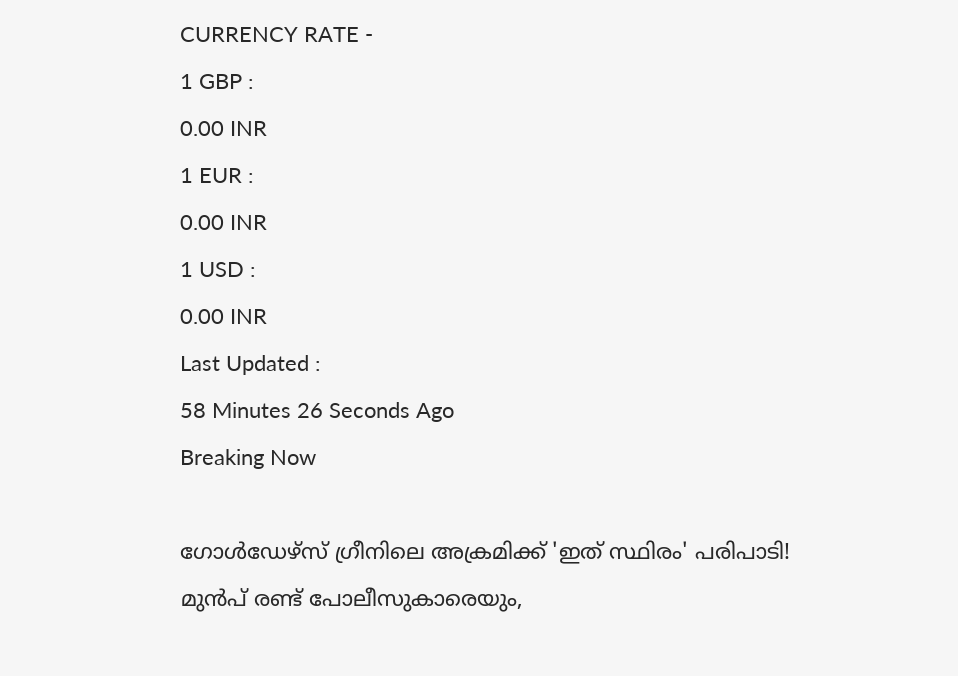CURRENCY RATE -
1 GBP :
0.00 INR
1 EUR :
0.00 INR
1 USD :
0.00 INR
Last Updated :
58 Minutes 26 Seconds Ago
Breaking Now

ഗോള്‍ഡേഴ്‌സ് ഗ്രീനിലെ അക്രമിക്ക് 'ഇത് സ്ഥിരം' പരിപാടി! മുന്‍പ് രണ്ട് പോലീസുകാരെയും,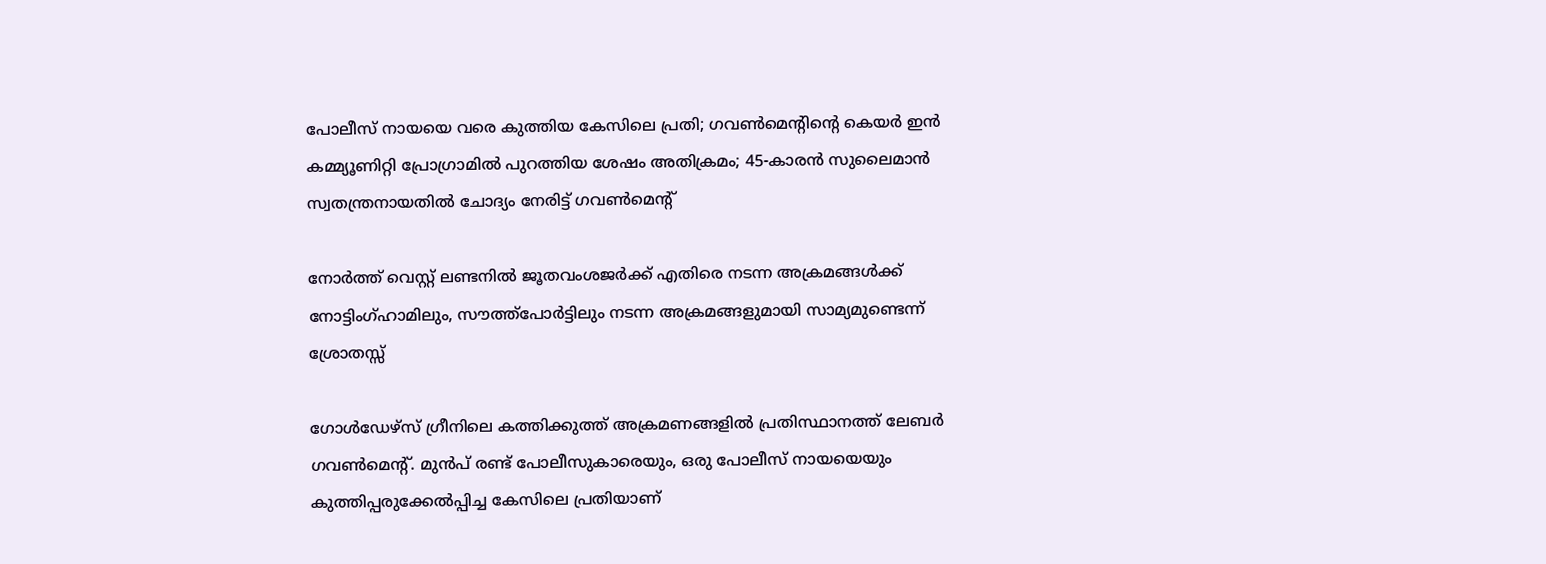പോലീസ് നായയെ വരെ കുത്തിയ കേസിലെ പ്രതി; ഗവണ്‍മെന്റിന്റെ കെയര്‍ ഇന്‍ കമ്മ്യൂണിറ്റി പ്രോഗ്രാമില്‍ പുറത്തിയ ശേഷം അതിക്രമം; 45-കാരന്‍ സുലൈമാന്‍ സ്വതന്ത്രനായതില്‍ ചോദ്യം നേരിട്ട് ഗവണ്‍മെന്റ്

നോര്‍ത്ത് വെസ്റ്റ് ലണ്ടനില്‍ ജൂതവംശജര്‍ക്ക് എതിരെ നടന്ന അക്രമങ്ങള്‍ക്ക് നോട്ടിംഗ്ഹാമിലും, സൗത്ത്‌പോര്‍ട്ടിലും നടന്ന അക്രമങ്ങളുമായി സാമ്യമുണ്ടെന്ന് ശ്രോതസ്സ്

ഗോള്‍ഡേഴ്‌സ് ഗ്രീനിലെ കത്തിക്കുത്ത് അക്രമണങ്ങളില്‍ പ്രതിസ്ഥാനത്ത് ലേബര്‍ ഗവണ്‍മെന്റ്. മുന്‍പ് രണ്ട് പോലീസുകാരെയും, ഒരു പോലീസ് നായയെയും കുത്തിപ്പരുക്കേല്‍പ്പിച്ച കേസിലെ പ്രതിയാണ്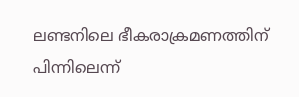ലണ്ടനിലെ ഭീകരാക്രമണത്തിന് പിന്നിലെന്ന്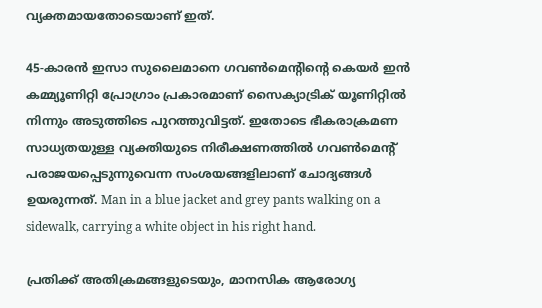വ്യക്തമായതോടെയാണ് ഇത്.

45-കാരന്‍ ഇസാ സുലൈമാനെ ഗവണ്‍മെന്റിന്റെ കെയര്‍ ഇന്‍ കമ്മ്യൂണിറ്റി പ്രോഗ്രാം പ്രകാരമാണ് സൈക്യാട്രിക് യൂണിറ്റില്‍ നിന്നും അടുത്തിടെ പുറത്തുവിട്ടത്. ഇതോടെ ഭീകരാക്രമണ സാധ്യതയുള്ള വ്യക്തിയുടെ നിരീക്ഷണത്തില്‍ ഗവണ്‍മെന്റ് പരാജയപ്പെടുന്നുവെന്ന സംശയങ്ങളിലാണ് ചോദ്യങ്ങള്‍ ഉയരുന്നത്. Man in a blue jacket and grey pants walking on a sidewalk, carrying a white object in his right hand.

പ്രതിക്ക് അതിക്രമങ്ങളുടെയും, മാനസിക ആരോഗ്യ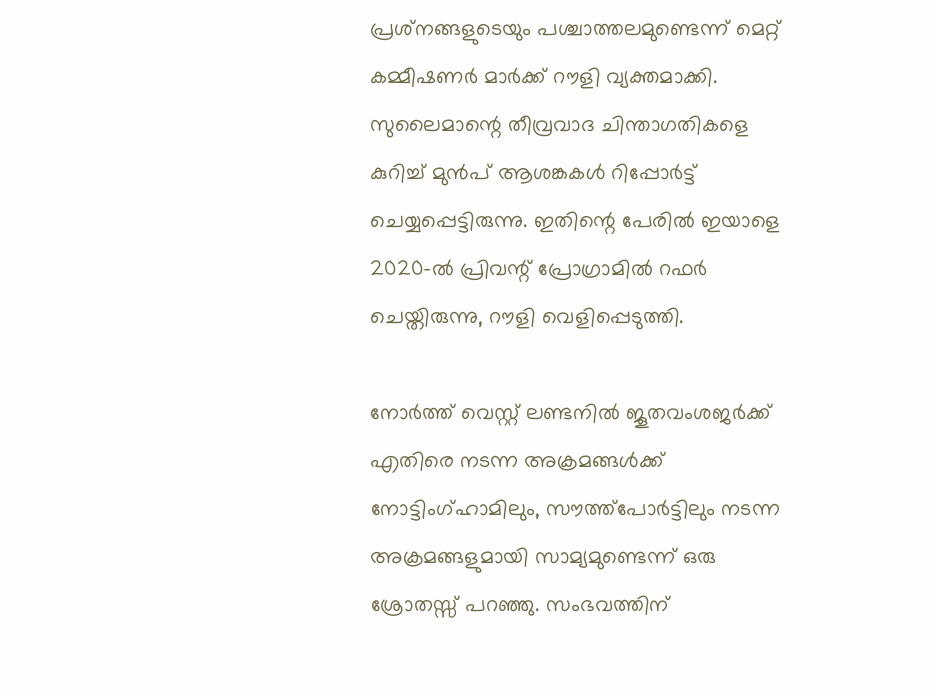പ്രശ്‌നങ്ങളുടെയും പശ്ചാത്തലമുണ്ടെന്ന് മെറ്റ് കമ്മീഷണര്‍ മാര്‍ക്ക് റൗളി വ്യക്തമാക്കി. സുലൈമാന്റെ തീവ്രവാദ ചിന്താഗതികളെ കുറിച്ച് മുന്‍പ് ആശങ്കകള്‍ റിപ്പോര്‍ട്ട് ചെയ്യപ്പെട്ടിരുന്നു. ഇതിന്റെ പേരില്‍ ഇയാളെ 2020-ല്‍ പ്രിവന്റ് പ്രോഗ്രാമില്‍ റഫര്‍ ചെയ്തിരുന്നു, റൗളി വെളിപ്പെടുത്തി.

നോര്‍ത്ത് വെസ്റ്റ് ലണ്ടനില്‍ ജൂതവംശജര്‍ക്ക് എതിരെ നടന്ന അക്രമങ്ങള്‍ക്ക് നോട്ടിംഗ്ഹാമിലും, സൗത്ത്‌പോര്‍ട്ടിലും നടന്ന അക്രമങ്ങളുമായി സാമ്യമുണ്ടെന്ന് ഒരു ശ്രോതസ്സ് പറഞ്ഞു. സംഭവത്തിന്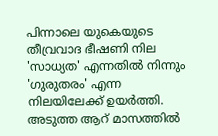പിന്നാലെ യുകെയുടെ തീവ്രവാദ ഭീഷണി നില 'സാധ്യത' എന്നതില്‍ നിന്നും 'ഗുരുതരം' എന്ന നിലയിലേക്ക് ഉയര്‍ത്തി. അടുത്ത ആറ് മാസത്തില്‍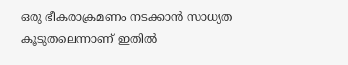ഒരു ഭീകരാക്രമണം നടക്കാന്‍ സാധ്യത കൂടുതലെന്നാണ് ഇതില്‍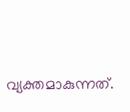വ്യക്തമാകുന്നത്.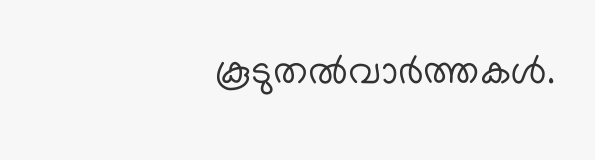കൂടുതല്‍വാര്‍ത്തകള്‍.